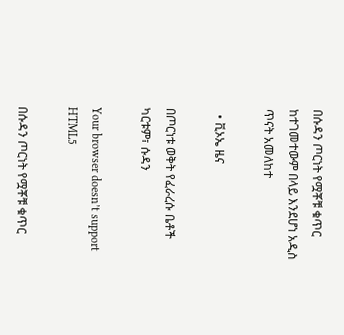በሱዳን ጦርነት የሟቾቹ ቁጥር ከተገመተውም በላይ እንደሆነ አዲስ ጥናት አመለከተ

  • ቪኦኤ ዜና

በጦርነቱ ወቅት የፈራረሱ ቤቶች ካርቱም፣ ሱዳን

Your browser doesn’t support HTML5

በሱዳን ጦርነት የሟቾቹ ቁጥር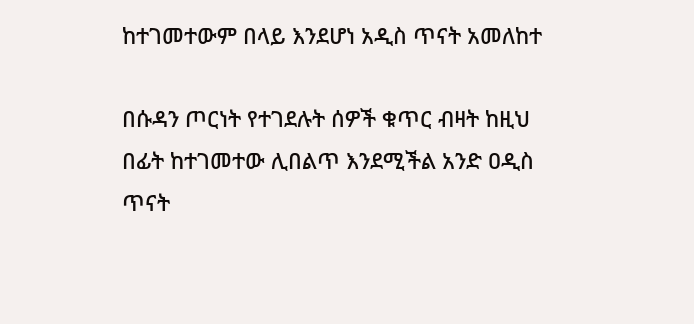ከተገመተውም በላይ እንደሆነ አዲስ ጥናት አመለከተ

በሱዳን ጦርነት የተገደሉት ሰዎች ቁጥር ብዛት ከዚህ በፊት ከተገመተው ሊበልጥ እንደሚችል አንድ ዐዲስ ጥናት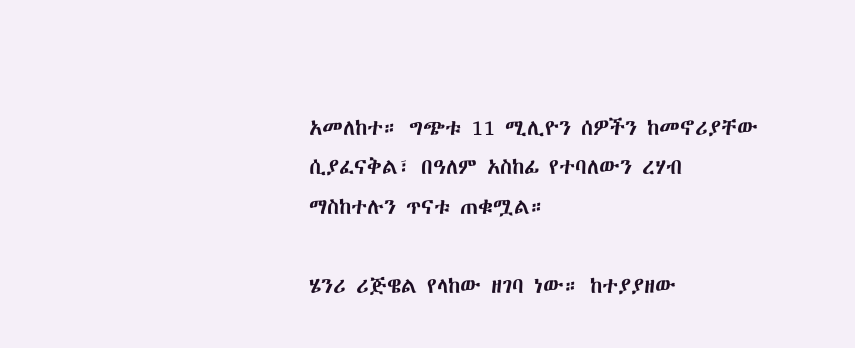አመለከተ። ግጭቱ 11 ሚሊዮን ሰዎችን ከመኖሪያቸው ሲያፈናቅል፣ በዓለም አስከፊ የተባለውን ረሃብ ማስከተሉን ጥናቱ ጠቁሟል።

ሄንሪ ሪጅዌል የላከው ዘገባ ነው። ከተያያዘው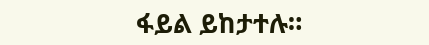ፋይል ይከታተሉ።